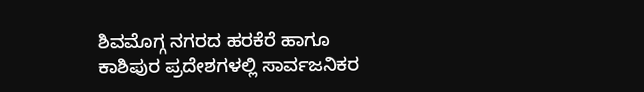ಶಿವಮೊಗ್ಗ ನಗರದ ಹರಕೆರೆ ಹಾಗೂ ಕಾಶಿಪುರ ಪ್ರದೇಶಗಳಲ್ಲಿ ಸಾರ್ವಜನಿಕರ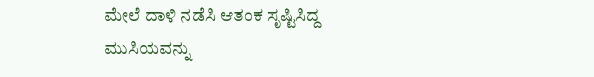ಮೇಲೆ ದಾಳಿ ನಡೆಸಿ ಆತಂಕ ಸೃಷ್ಟಿಸಿದ್ದ ಮುಸಿಯವನ್ನು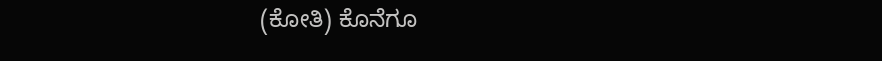(ಕೋತಿ) ಕೊನೆಗೂ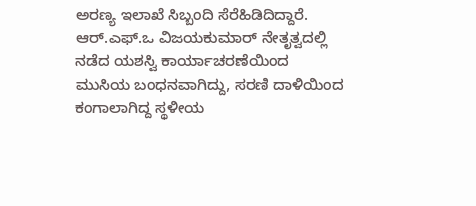ಅರಣ್ಯ ಇಲಾಖೆ ಸಿಬ್ಬಂದಿ ಸೆರೆಹಿಡಿದಿದ್ದಾರೆ. ಆರ್.ಎಫ್.ಒ ವಿಜಯಕುಮಾರ್ ನೇತೃತ್ವದಲ್ಲಿ ನಡೆದ ಯಶಸ್ವಿ ಕಾರ್ಯಾಚರಣೆಯಿಂದ ಮುಸಿಯ ಬಂಧನವಾಗಿದ್ದು, ಸರಣಿ ದಾಳಿಯಿಂದ ಕಂಗಾಲಾಗಿದ್ದ ಸ್ಥಳೀಯ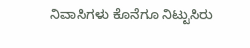ನಿವಾಸಿಗಳು ಕೊನೆಗೂ ನಿಟ್ಟುಸಿರು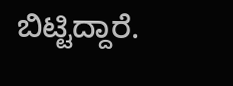ಬಿಟ್ಟಿದ್ದಾರೆ.